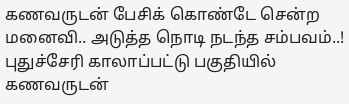கணவருடன் பேசிக் கொண்டே சென்ற மனைவி.. அடுத்த நொடி நடந்த சம்பவம்..!
புதுச்சேரி காலாப்பட்டு பகுதியில் கணவருடன்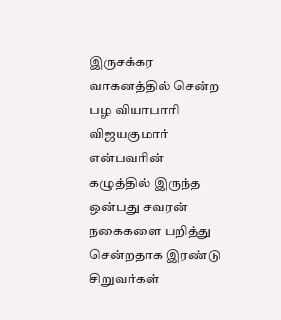இருசக்கர வாகனத்தில் சென்ற பழ வியாபாரி விஜயகுமார் என்பவரின் கழுத்தில் இருந்த ஒன்பது சவரன் நகைகளை பறித்து சென்றதாக இரண்டு சிறுவர்கள்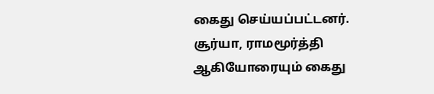கைது செய்யப்பட்டனர்.
சூர்யா, ராமமூர்த்தி ஆகியோரையும் கைது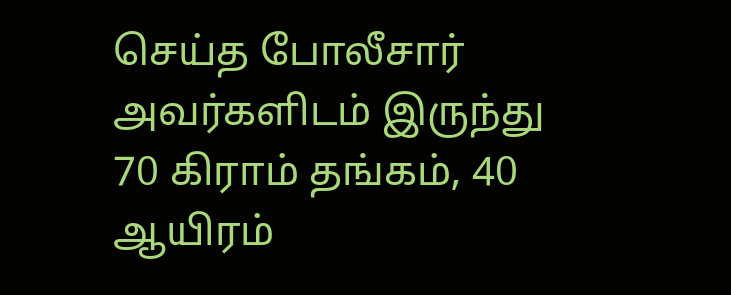செய்த போலீசார் அவர்களிடம் இருந்து 70 கிராம் தங்கம், 40 ஆயிரம்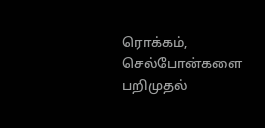ரொக்கம், செல்போன்களை பறிமுதல்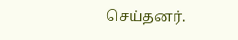செய்தனர்.